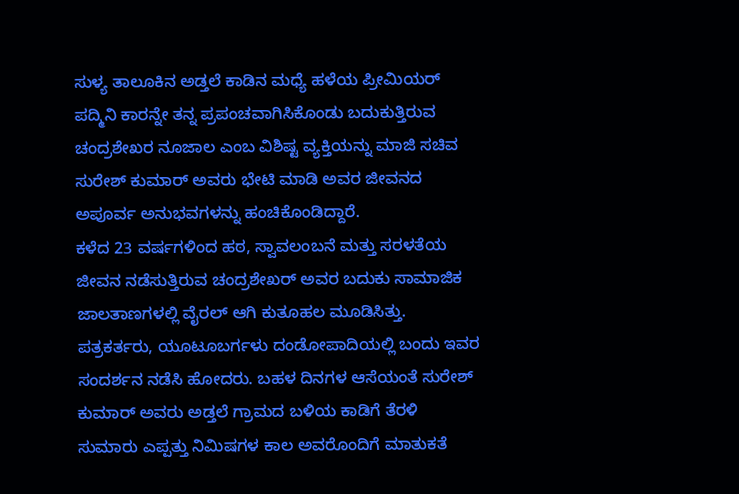ಸುಳ್ಯ ತಾಲೂಕಿನ ಅಡ್ತಲೆ ಕಾಡಿನ ಮಧ್ಯೆ ಹಳೆಯ ಪ್ರೀಮಿಯರ್ ಪದ್ಮಿನಿ ಕಾರನ್ನೇ ತನ್ನ ಪ್ರಪಂಚವಾಗಿಸಿಕೊಂಡು ಬದುಕುತ್ತಿರುವ ಚಂದ್ರಶೇಖರ ನೂಜಾಲ ಎಂಬ ವಿಶಿಷ್ಟ ವ್ಯಕ್ತಿಯನ್ನು ಮಾಜಿ ಸಚಿವ ಸುರೇಶ್ ಕುಮಾರ್ ಅವರು ಭೇಟಿ ಮಾಡಿ ಅವರ ಜೀವನದ ಅಪೂರ್ವ ಅನುಭವಗಳನ್ನು ಹಂಚಿಕೊಂಡಿದ್ದಾರೆ.
ಕಳೆದ 23 ವರ್ಷಗಳಿಂದ ಹಠ, ಸ್ವಾವಲಂಬನೆ ಮತ್ತು ಸರಳತೆಯ ಜೀವನ ನಡೆಸುತ್ತಿರುವ ಚಂದ್ರಶೇಖರ್ ಅವರ ಬದುಕು ಸಾಮಾಜಿಕ ಜಾಲತಾಣಗಳಲ್ಲಿ ವೈರಲ್ ಆಗಿ ಕುತೂಹಲ ಮೂಡಿಸಿತ್ತು. ಪತ್ರಕರ್ತರು, ಯೂಟೂಬರ್ಗಳು ದಂಡೋಪಾದಿಯಲ್ಲಿ ಬಂದು ಇವರ ಸಂದರ್ಶನ ನಡೆಸಿ ಹೋದರು. ಬಹಳ ದಿನಗಳ ಆಸೆಯಂತೆ ಸುರೇಶ್ ಕುಮಾರ್ ಅವರು ಅಡ್ತಲೆ ಗ್ರಾಮದ ಬಳಿಯ ಕಾಡಿಗೆ ತೆರಳಿ ಸುಮಾರು ಎಪ್ಪತ್ತು ನಿಮಿಷಗಳ ಕಾಲ ಅವರೊಂದಿಗೆ ಮಾತುಕತೆ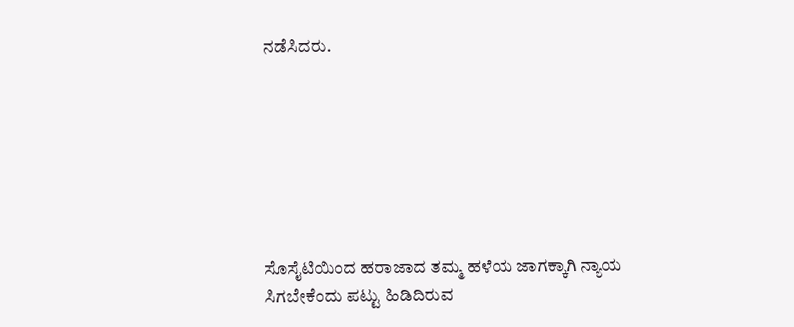ನಡೆಸಿದರು.







ಸೊಸೈಟಿಯಿಂದ ಹರಾಜಾದ ತಮ್ಮ ಹಳೆಯ ಜಾಗಕ್ಕಾಗಿ ನ್ಯಾಯ ಸಿಗಬೇಕೆಂದು ಪಟ್ಟು ಹಿಡಿದಿರುವ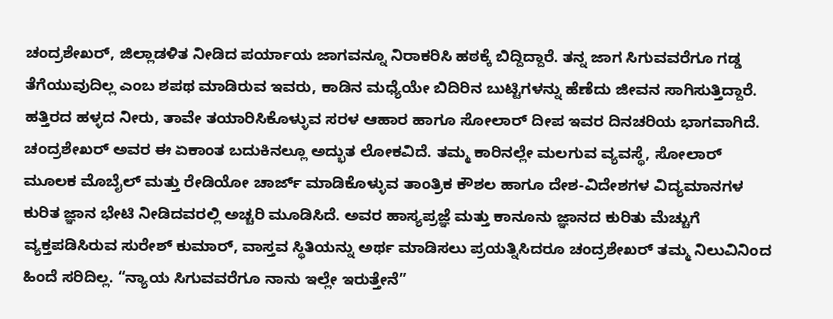ಚಂದ್ರಶೇಖರ್, ಜಿಲ್ಲಾಡಳಿತ ನೀಡಿದ ಪರ್ಯಾಯ ಜಾಗವನ್ನೂ ನಿರಾಕರಿಸಿ ಹಠಕ್ಕೆ ಬಿದ್ದಿದ್ದಾರೆ. ತನ್ನ ಜಾಗ ಸಿಗುವವರೆಗೂ ಗಡ್ಡ ತೆಗೆಯುವುದಿಲ್ಲ ಎಂಬ ಶಪಥ ಮಾಡಿರುವ ಇವರು, ಕಾಡಿನ ಮಧ್ಯೆಯೇ ಬಿದಿರಿನ ಬುಟ್ಟಿಗಳನ್ನು ಹೆಣೆದು ಜೀವನ ಸಾಗಿಸುತ್ತಿದ್ದಾರೆ. ಹತ್ತಿರದ ಹಳ್ಳದ ನೀರು, ತಾವೇ ತಯಾರಿಸಿಕೊಳ್ಳುವ ಸರಳ ಆಹಾರ ಹಾಗೂ ಸೋಲಾರ್ ದೀಪ ಇವರ ದಿನಚರಿಯ ಭಾಗವಾಗಿದೆ.
ಚಂದ್ರಶೇಖರ್ ಅವರ ಈ ಏಕಾಂತ ಬದುಕಿನಲ್ಲೂ ಅದ್ಭುತ ಲೋಕವಿದೆ. ತಮ್ಮ ಕಾರಿನಲ್ಲೇ ಮಲಗುವ ವ್ಯವಸ್ಥೆ, ಸೋಲಾರ್ ಮೂಲಕ ಮೊಬೈಲ್ ಮತ್ತು ರೇಡಿಯೋ ಚಾರ್ಜ್ ಮಾಡಿಕೊಳ್ಳುವ ತಾಂತ್ರಿಕ ಕೌಶಲ ಹಾಗೂ ದೇಶ-ವಿದೇಶಗಳ ವಿದ್ಯಮಾನಗಳ ಕುರಿತ ಜ್ಞಾನ ಭೇಟಿ ನೀಡಿದವರಲ್ಲಿ ಅಚ್ಚರಿ ಮೂಡಿಸಿದೆ. ಅವರ ಹಾಸ್ಯಪ್ರಜ್ಞೆ ಮತ್ತು ಕಾನೂನು ಜ್ಞಾನದ ಕುರಿತು ಮೆಚ್ಚುಗೆ ವ್ಯಕ್ತಪಡಿಸಿರುವ ಸುರೇಶ್ ಕುಮಾರ್, ವಾಸ್ತವ ಸ್ಥಿತಿಯನ್ನು ಅರ್ಥ ಮಾಡಿಸಲು ಪ್ರಯತ್ನಿಸಿದರೂ ಚಂದ್ರಶೇಖರ್ ತಮ್ಮ ನಿಲುವಿನಿಂದ ಹಿಂದೆ ಸರಿದಿಲ್ಲ. “ನ್ಯಾಯ ಸಿಗುವವರೆಗೂ ನಾನು ಇಲ್ಲೇ ಇರುತ್ತೇನೆ”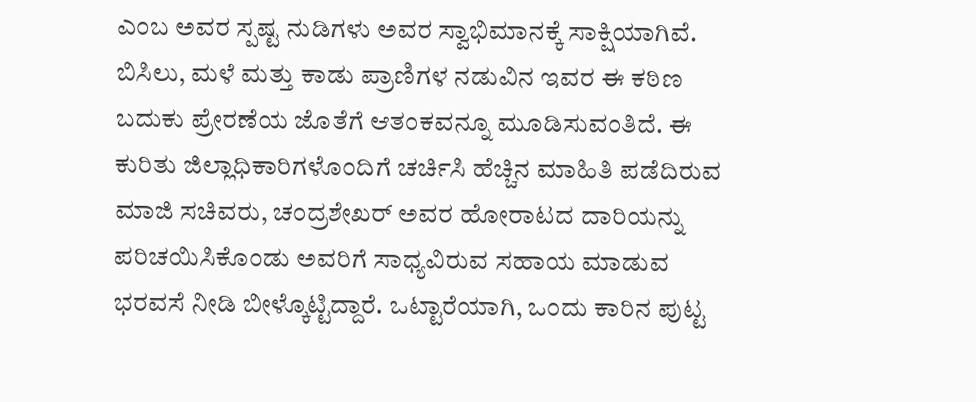ಎಂಬ ಅವರ ಸ್ಪಷ್ಟ ನುಡಿಗಳು ಅವರ ಸ್ವಾಭಿಮಾನಕ್ಕೆ ಸಾಕ್ಷಿಯಾಗಿವೆ.
ಬಿಸಿಲು, ಮಳೆ ಮತ್ತು ಕಾಡು ಪ್ರಾಣಿಗಳ ನಡುವಿನ ಇವರ ಈ ಕಠಿಣ ಬದುಕು ಪ್ರೇರಣೆಯ ಜೊತೆಗೆ ಆತಂಕವನ್ನೂ ಮೂಡಿಸುವಂತಿದೆ. ಈ ಕುರಿತು ಜಿಲ್ಲಾಧಿಕಾರಿಗಳೊಂದಿಗೆ ಚರ್ಚಿಸಿ ಹೆಚ್ಚಿನ ಮಾಹಿತಿ ಪಡೆದಿರುವ ಮಾಜಿ ಸಚಿವರು, ಚಂದ್ರಶೇಖರ್ ಅವರ ಹೋರಾಟದ ದಾರಿಯನ್ನು ಪರಿಚಯಿಸಿಕೊಂಡು ಅವರಿಗೆ ಸಾಧ್ಯವಿರುವ ಸಹಾಯ ಮಾಡುವ ಭರವಸೆ ನೀಡಿ ಬೀಳ್ಕೊಟ್ಟಿದ್ದಾರೆ. ಒಟ್ಟಾರೆಯಾಗಿ, ಒಂದು ಕಾರಿನ ಪುಟ್ಟ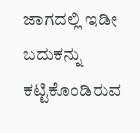ಜಾಗದಲ್ಲಿ ಇಡೀ ಬದುಕನ್ನು ಕಟ್ಟಿಕೊಂಡಿರುವ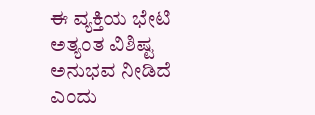ಈ ವ್ಯಕ್ತಿಯ ಭೇಟಿ ಅತ್ಯಂತ ವಿಶಿಷ್ಟ ಅನುಭವ ನೀಡಿದೆ ಎಂದು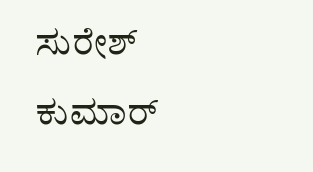ಸುರೇಶ್ ಕುಮಾರ್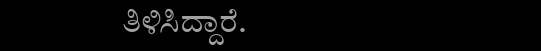ತಿಳಿಸಿದ್ದಾರೆ.